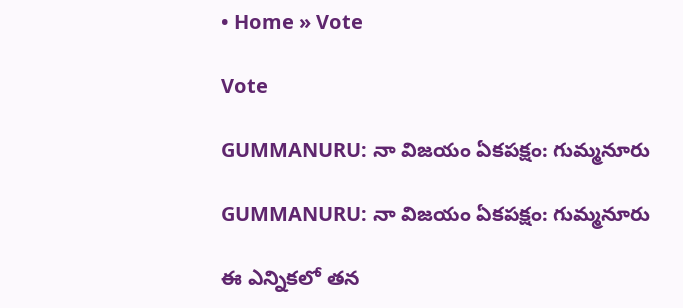• Home » Vote

Vote

GUMMANURU: నా విజయం ఏకపక్షం: గుమ్మనూరు

GUMMANURU: నా విజయం ఏకపక్షం: గుమ్మనూరు

ఈ ఎన్నికలో తన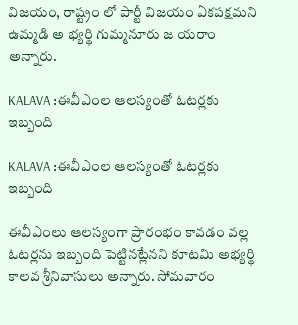విజయం, రాష్ట్రం లో పార్టీ విజయం ఏకపక్షమని ఉమ్మడి అ భ్యర్థి గుమ్మనూరు జ యరాం అన్నారు.

KALAVA :ఈవీఎంల ఆలస్యంతో ఓటర్లకు ఇబ్బంది

KALAVA :ఈవీఎంల ఆలస్యంతో ఓటర్లకు ఇబ్బంది

ఈవీఎంలు ఆలస్యంగా ప్రారంభం కావడం వల్ల ఓటర్లను ఇబ్బంది పెట్టినట్లేనని కూటమి అభ్యర్థి కాలవ శ్రీనివాసులు అన్నారు. సోమవారం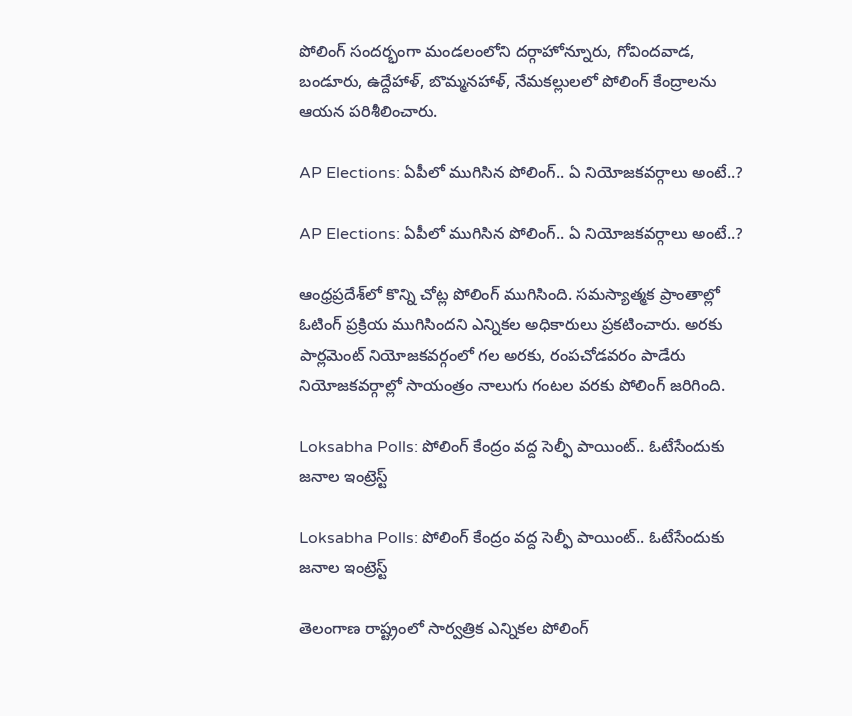పోలింగ్‌ సందర్భంగా మండలంలోని దర్గాహోన్నూరు, గోవిందవాడ, బండూరు, ఉద్దేహాళ్‌, బొమ్మనహాళ్‌, నేమకల్లులలో పోలింగ్‌ కేంద్రాలను ఆయన పరిశీలించారు.

AP Elections: ఏపీలో ముగిసిన పోలింగ్.. ఏ నియోజకవర్గాలు అంటే..?

AP Elections: ఏపీలో ముగిసిన పోలింగ్.. ఏ నియోజకవర్గాలు అంటే..?

ఆంధ్రప్రదేశ్‌లో కొన్ని చోట్ల పోలింగ్ ముగిసింది. సమస్యాత్మక ప్రాంతాల్లో ఓటింగ్ ప్రక్రియ ముగిసిందని ఎన్నికల అధికారులు ప్రకటించారు. అరకు పార్లమెంట్ నియోజకవర్గంలో గల అరకు, రంపచోడవరం పాడేరు నియోజకవర్గాల్లో సాయంత్రం నాలుగు గంటల వరకు పోలింగ్ జరిగింది.

Loksabha Polls: పోలింగ్ కేంద్రం వద్ద సెల్ఫీ పాయింట్.. ఓటేసేందుకు జనాల ఇంట్రెస్ట్

Loksabha Polls: పోలింగ్ కేంద్రం వద్ద సెల్ఫీ పాయింట్.. ఓటేసేందుకు జనాల ఇంట్రెస్ట్

తెలంగాణ రాష్ట్రంలో సార్వత్రిక ఎన్నికల పోలింగ్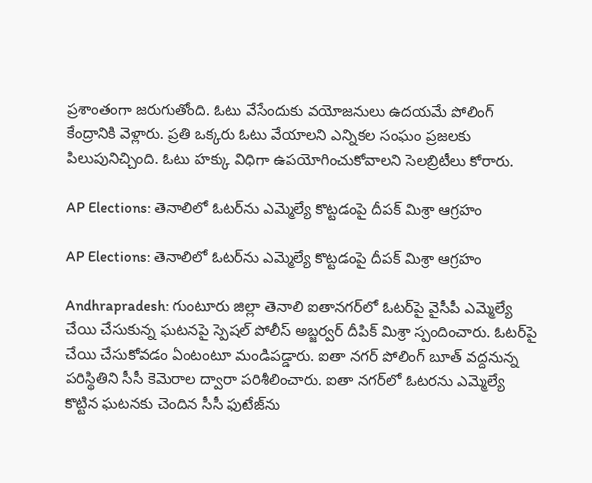ప్రశాంతంగా జరుగుతోంది. ఓటు వేసేందుకు వయోజనులు ఉదయమే పోలింగ్ కేంద్రానికి వెళ్లారు. ప్రతి ఒక్కరు ఓటు వేయాలని ఎన్నికల సంఘం ప్రజలకు పిలుపునిచ్చింది. ఓటు హక్కు విధిగా ఉపయోగించుకోవాలని సెలబ్రిటీలు కోరారు.

AP Elections: తెనాలిలో ఓటర్‌ను ఎమ్మెల్యే కొట్టడంపై దీపక్ మిశ్రా ఆగ్రహం

AP Elections: తెనాలిలో ఓటర్‌ను ఎమ్మెల్యే కొట్టడంపై దీపక్ మిశ్రా ఆగ్రహం

Andhrapradesh: గుంటూరు జిల్లా తెనాలి ఐతానగర్‌లో ఓటర్‌పై వైసీపీ ఎమ్మెల్యే చేయి చేసుకున్న ఘటనపై స్పెషల్ పోలీస్ అబ్జర్వర్ దీపిక్‌ మిశ్రా స్పందించారు. ఓటర్‌పై చేయి చేసుకోవడం ఏంటంటూ మండిపడ్డారు. ఐతా నగర్ పోలింగ్ బూత్ వద్దనున్న పరిస్థితిని సీసీ కెమెరాల ద్వారా పరిశీలించారు. ఐతా నగర్‌లో ఓటరను ఎమ్మెల్యే కొట్టిన ఘటనకు చెందిన సీసీ ఫుటేజ్‌ను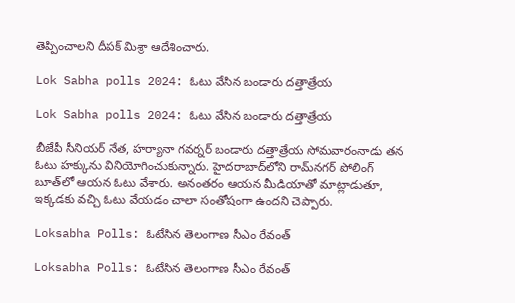తెప్పించాలని దీపక్ మిశ్రా ఆదేశించారు.

Lok Sabha polls 2024: ఓటు వేసిన బండారు దత్తాత్రేయ

Lok Sabha polls 2024: ఓటు వేసిన బండారు దత్తాత్రేయ

బీజేపీ సీనియర్ నేత, హర్యానా గవర్నర్ బండారు దత్తాత్రేయ సోమవారంనాడు తన ఓటు హక్కును వినియోగించుకున్నారు. హైదరాబాద్‌లోని రామ్‌నగర్‌ పోలింగ్ బూత్‌లో ఆయన ఓటు వేశారు. అనంతరం ఆయన మీడియాతో మాట్లాడుతూ, ఇక్కడకు వచ్చి ఓటు వేయడం చాలా సంతోషంగా ఉందని చెప్పారు.

Loksabha Polls: ఓటేసిన తెలంగాణ సీఎం రేవంత్

Loksabha Polls: ఓటేసిన తెలంగాణ సీఎం రేవంత్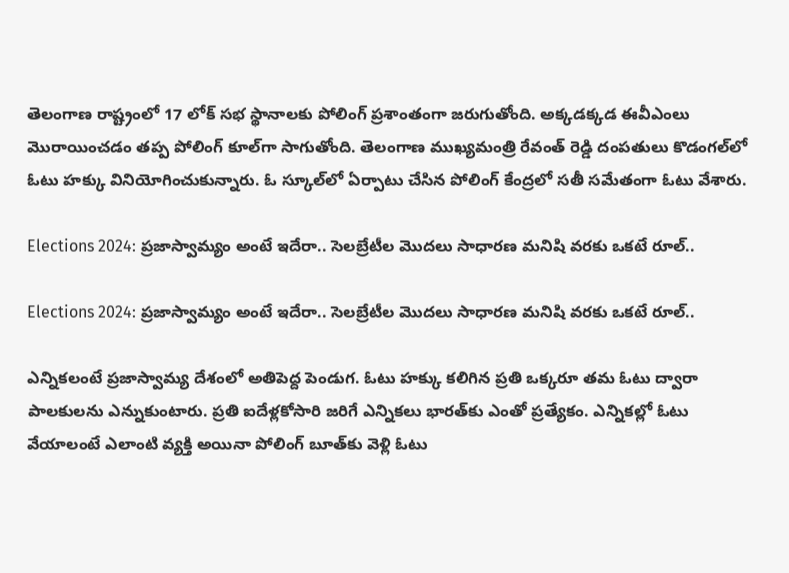తెలంగాణ రాష్ట్రంలో 17 లోక్ సభ స్థానాలకు పోలింగ్ ప్రశాంతంగా జరుగుతోంది. అక్కడక్కడ ఈవీఎంలు మొరాయించడం తప్ప పోలింగ్ కూల్‌గా సాగుతోంది. తెలంగాణ ముఖ్యమంత్రి రేవంత్ రెడ్డి దంపతులు కొడంగల్‌లో ఓటు హక్కు వినియోగించుకున్నారు. ఓ స్కూల్‌లో ఏర్పాటు చేసిన పోలింగ్ కేంద్రలో సతీ సమేతంగా ఓటు వేశారు.

Elections 2024: ప్రజాస్వామ్యం అంటే ఇదేరా.. సెలబ్రేటీల మొదలు సాధారణ మనిషి వరకు ఒకటే రూల్..

Elections 2024: ప్రజాస్వామ్యం అంటే ఇదేరా.. సెలబ్రేటీల మొదలు సాధారణ మనిషి వరకు ఒకటే రూల్..

ఎన్నికలంటే ప్రజాస్వామ్య దేశంలో అతిపెద్ద పెండుగ. ఓటు హక్కు కలిగిన ప్రతి ఒక్కరూ తమ ఓటు ద్వారా పాలకులను ఎన్నుకుంటారు. ప్రతి ఐదేళ్లకోసారి జరిగే ఎన్నికలు భారత్‌కు ఎంతో ప్రత్యేకం. ఎన్నికల్లో ఓటు వేయాలంటే ఎలాంటి వ్యక్తి అయినా పోలింగ్ బూత్‌కు వెళ్లి ఓటు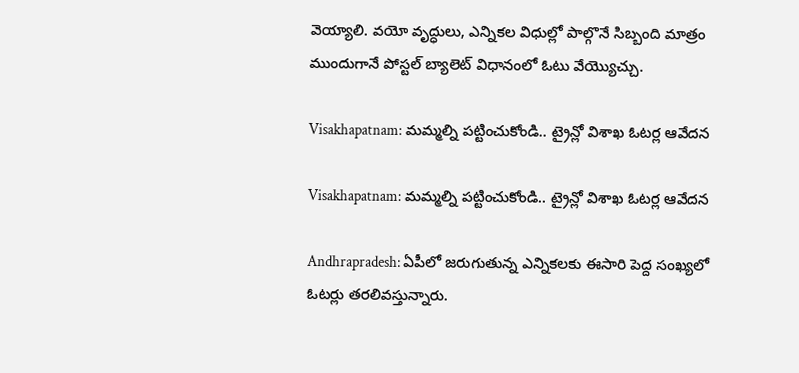వెయ్యాలి. వయో వృద్ధులు, ఎన్నికల విధుల్లో పాల్గొనే సిబ్బంది మాత్రం ముందుగానే పోస్టల్ బ్యాలెట్ విధానంలో ఓటు వేయ్యొచ్చు.

Visakhapatnam: మమ్మల్ని పట్టించుకోండి.. ట్రైన్లో విశాఖ ఓటర్ల ఆవేదన

Visakhapatnam: మమ్మల్ని పట్టించుకోండి.. ట్రైన్లో విశాఖ ఓటర్ల ఆవేదన

Andhrapradesh: ఏపీలో జరుగుతున్న ఎన్నికలకు ఈసారి పెద్ద సంఖ్యలో ఓటర్లు తరలివస్తున్నారు.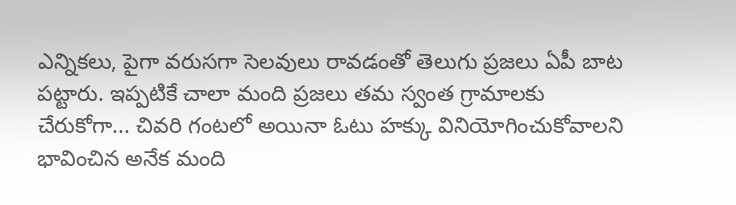ఎన్నికలు, పైగా వరుసగా సెలవులు రావడంతో తెలుగు ప్రజలు ఏపీ బాట పట్టారు. ఇప్పటికే చాలా మంది ప్రజలు తమ స్వంత గ్రామాలకు చేరుకోగా... చివరి గంటలో అయినా ఓటు హక్కు వినియోగించుకోవాలని భావించిన అనేక మంది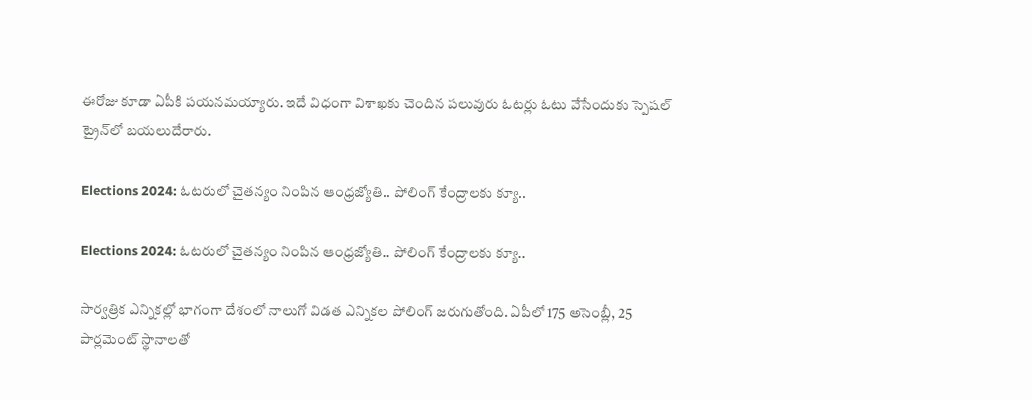ఈరోజు కూడా ఏపీకి పయనమయ్యారు. ఇదే విధంగా విశాఖకు చెందిన పలువురు ఓటర్లు ఓటు వేసేందుకు స్పెషల్ ట్రైన్‌లో బయలుదేరారు.

Elections 2024: ఓటరులో చైతన్యం నింపిన ఆంధ్రజ్యోతి.. పోలింగ్ కేంద్రాలకు క్యూ..

Elections 2024: ఓటరులో చైతన్యం నింపిన ఆంధ్రజ్యోతి.. పోలింగ్ కేంద్రాలకు క్యూ..

సార్వత్రిక ఎన్నికల్లో భాగంగా దేశంలో నాలుగో విడత ఎన్నికల పోలింగ్ జరుగుతోంది. ఏపీలో 175 అసెంబ్లీ, 25 పార్లమెంట్ స్థానాలతో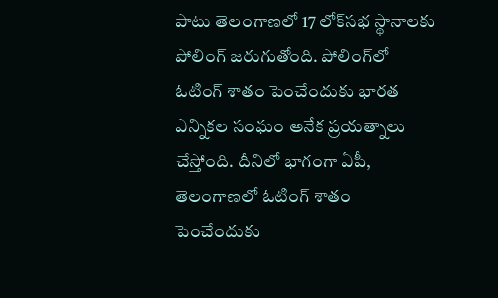పాటు తెలంగాణలో 17 లోక్‌సభ స్థానాలకు పోలింగ్ జరుగుతోంది. పోలింగ్‌లో ఓటింగ్ శాతం పెంచేందుకు భారత ఎన్నికల సంఘం అనేక ప్రయత్నాలు చేస్తోంది. దీనిలో భాగంగా ఏపీ, తెలంగాణలో ఓటింగ్ శాతం పెంచేందుకు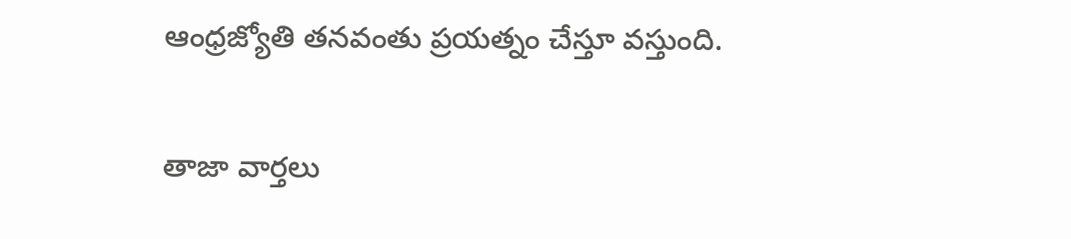ఆంధ్రజ్యోతి తనవంతు ప్రయత్నం చేస్తూ వస్తుంది.

తాజా వార్తలు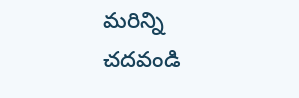మరిన్ని చదవండి